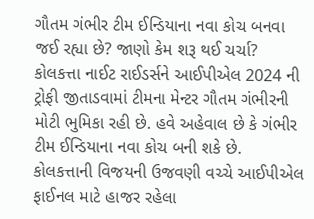ગૌતમ ગંભીર ટીમ ઈન્ડિયાના નવા કોચ બનવા જઈ રહ્યા છે? જાણો કેમ શરૂ થઈ ચર્ચા?
કોલકત્તા નાઈટ રાઈડર્સને આઈપીએલ 2024 ની ટ્રોફી જીતાડવામાં ટીમના મેન્ટર ગૌતમ ગંભીરની મોટી ભુમિકા રહી છે. હવે અહેવાલ છે કે ગંભીર ટીમ ઈન્ડિયાના નવા કોચ બની શકે છે.
કોલકત્તાની વિજયની ઉજવણી વચ્ચે આઈપીએલ ફાઈનલ માટે હાજર રહેલા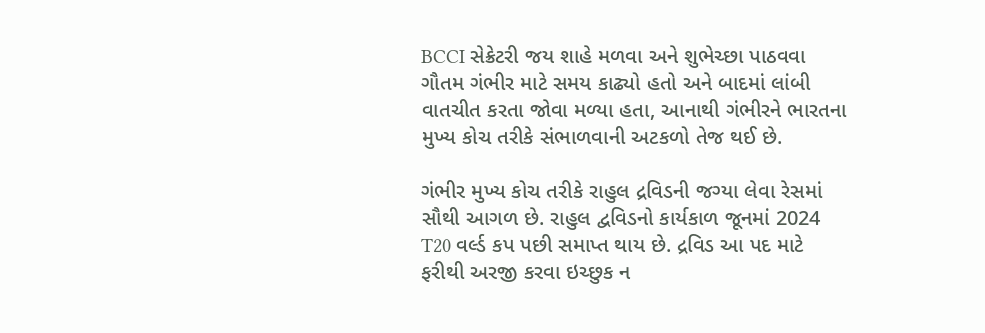BCCI સેક્રેટરી જય શાહે મળવા અને શુભેચ્છા પાઠવવા ગૌતમ ગંભીર માટે સમય કાઢ્યો હતો અને બાદમાં લાંબી વાતચીત કરતા જોવા મળ્યા હતા, આનાથી ગંભીરને ભારતના મુખ્ય કોચ તરીકે સંભાળવાની અટકળો તેજ થઈ છે.

ગંભીર મુખ્ય કોચ તરીકે રાહુલ દ્રવિડની જગ્યા લેવા રેસમાં સૌથી આગળ છે. રાહુલ દ્વવિડનો કાર્યકાળ જૂનમાં 2024 T20 વર્લ્ડ કપ પછી સમાપ્ત થાય છે. દ્રવિડ આ પદ માટે ફરીથી અરજી કરવા ઇચ્છુક ન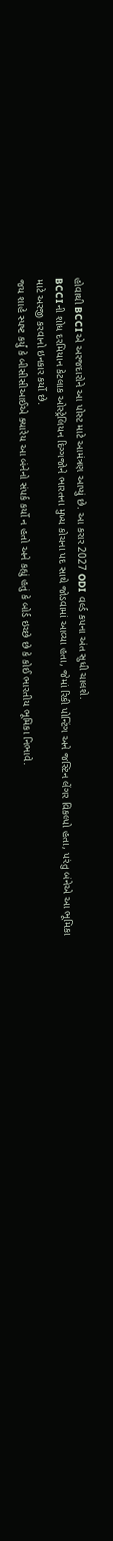હોવાથી BCCIએ અરજદારોને આ પોસ્ટ માટે આમંત્રણ આપ્યું છે. આ કરાર 2027 ODI વર્લ્ડ કપના અંત સુધી ચાલશે.
BCCIની શોધ દરમિયાન કેટલાક ઓસ્ટ્રેલિયન દિગ્ગજોને ભારતના મુખ્ય કોચના પદ સાથે જોડવામાં આવ્યા હતા, જેમાં રિકી પોન્ટિંગ અને જસ્ટિન લેંગર વિકલ્પો હતા, પરંતુ બંનેએ આ ભૂમિકા માટે અરજી કરવાનો ઇનકાર કર્યો છે.
જય શાહે સ્પષ્ટ કર્યું કે બીસીસીઆઈએ ક્યારેય આ બંનેનો સંપર્ક કર્યો ન હતો અને કહ્યું હતું કે બોર્ડ ઇચ્છે છે કે કોઈ ભારતીય ભૂમિકા નિભાવે.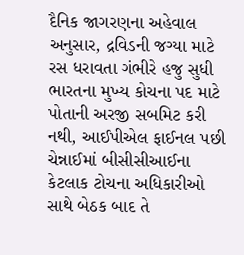દૈનિક જાગરણના અહેવાલ અનુસાર, દ્રવિડની જગ્યા માટે રસ ધરાવતા ગંભીરે હજુ સુધી ભારતના મુખ્ય કોચના પદ માટે પોતાની અરજી સબમિટ કરી નથી, આઈપીએલ ફાઈનલ પછી ચેન્નાઈમાં બીસીસીઆઈના કેટલાક ટોચના અધિકારીઓ સાથે બેઠક બાદ તે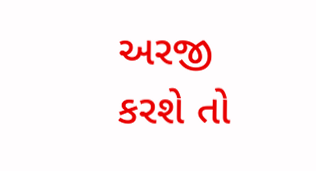અરજી કરશે તો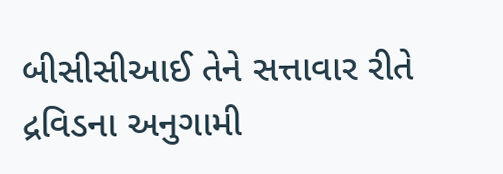બીસીસીઆઈ તેને સત્તાવાર રીતે દ્રવિડના અનુગામી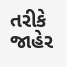તરીકે જાહેર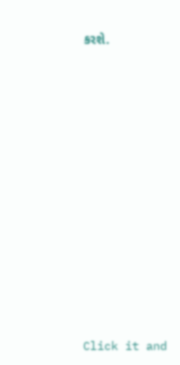કરશે.












Click it and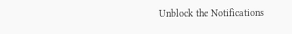Unblock the Notifications